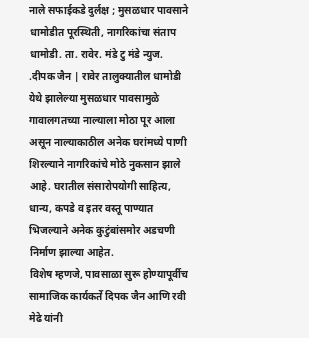नाले सफाईकडे दुर्लक्ष ; मुसळधार पावसाने धामोडीत पूरस्थिती, नागरिकांचा संताप
धामोडी. ता. रावेर. मंडे टु मंडे न्युज. .दीपक जैन | रावेर तालुक्यातील धामोडी येथे झालेल्या मुसळधार पावसामुळे गावालगतच्या नाल्याला मोठा पूर आला असून नाल्याकाठील अनेक घरांमध्ये पाणी शिरल्याने नागरिकांचे मोठे नुकसान झाले आहे. घरातील संसारोपयोगी साहित्य, धान्य, कपडे व इतर वस्तू पाण्यात भिजल्याने अनेक कुटुंबांसमोर अडचणी निर्माण झाल्या आहेत.
विशेष म्हणजे, पावसाळा सुरू होण्यापूर्वीच सामाजिक कार्यकर्ते दिपक जैन आणि रवी मेढे यांनी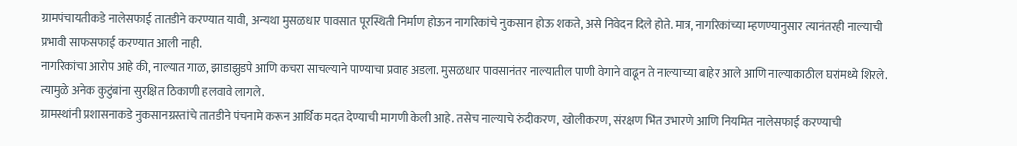ग्रामपंचायतीकडे नालेसफाई तातडीने करण्यात यावी, अन्यथा मुसळधार पावसात पूरस्थिती निर्माण होऊन नागरिकांचे नुकसान होऊ शकते, असे निवेदन दिले होते. मात्र, नागरिकांच्या म्हणण्यानुसार त्यानंतरही नाल्याची प्रभावी साफसफाई करण्यात आली नाही.
नागरिकांचा आरोप आहे की, नाल्यात गाळ, झाडाझुडपे आणि कचरा साचल्याने पाण्याचा प्रवाह अडला. मुसळधार पावसानंतर नाल्यातील पाणी वेगाने वाढून ते नाल्याच्या बाहेर आले आणि नाल्याकाठील घरांमध्ये शिरले. त्यामुळे अनेक कुटुंबांना सुरक्षित ठिकाणी हलवावे लागले.
ग्रामस्थांनी प्रशासनाकडे नुकसानग्रस्तांचे तातडीने पंचनामे करून आर्थिक मदत देण्याची मागणी केली आहे. तसेच नाल्याचे रुंदीकरण, खोलीकरण, संरक्षण भिंत उभारणे आणि नियमित नालेसफाई करण्याची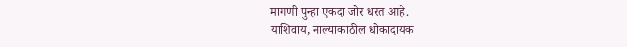मागणी पुन्हा एकदा जोर धरत आहे.
याशिवाय, नाल्याकाठील धोकादायक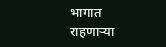भागात राहणाऱ्या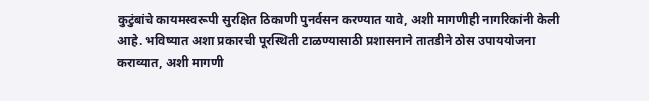कुटुंबांचे कायमस्वरूपी सुरक्षित ठिकाणी पुनर्वसन करण्यात यावे, अशी मागणीही नागरिकांनी केली आहे. भविष्यात अशा प्रकारची पूरस्थिती टाळण्यासाठी प्रशासनाने तातडीने ठोस उपाययोजना कराव्यात, अशी मागणी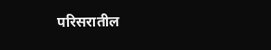परिसरातील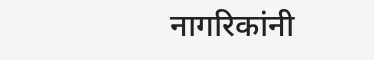नागरिकांनी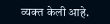व्यक्त केली आहे.